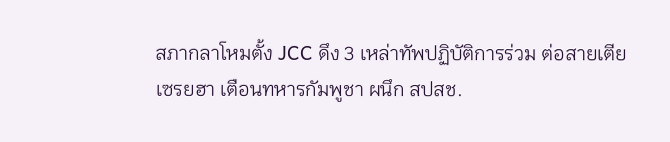สภากลาโหมตั้ง JCC ดึง 3 เหล่าทัพปฏิบัติการร่วม ต่อสายเตีย เซรยฮา เตือนทหารกัมพูชา ผนึก สปสช.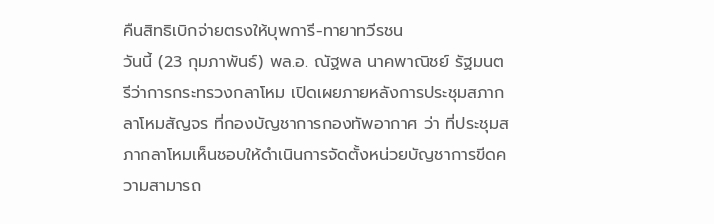คืนสิทธิเบิกจ่ายตรงให้บุพการี-ทายาทวีรชน
วันนี้ (23 กุมภาพันธ์) พล.อ. ณัฐพล นาคพาณิชย์ รัฐมนตรีว่าการกระทรวงกลาโหม เปิดเผยภายหลังการประชุมสภากลาโหมสัญจร ที่กองบัญชาการกองทัพอากาศ ว่า ที่ประชุมสภากลาโหมเห็นชอบให้ดำเนินการจัดตั้งหน่วยบัญชาการขีดความสามารถ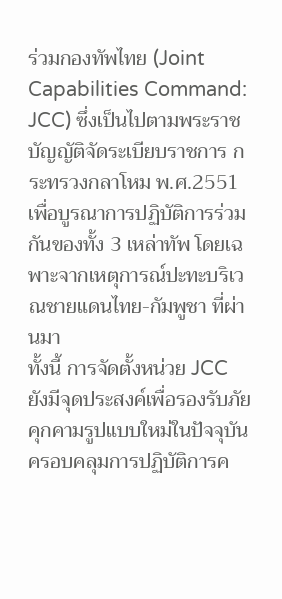ร่วมกองทัพไทย (Joint Capabilities Command: JCC) ซึ่งเป็นไปตามพระราชบัญญัติจัดระเบียบราชการ กระทรวงกลาโหม พ.ศ.2551 เพื่อบูรณาการปฏิบัติการร่วมกันของทั้ง 3 เหล่าทัพ โดยเฉพาะจากเหตุการณ์ปะทะบริเวณชายแดนไทย-กัมพูชา ที่ผ่านมา
ทั้งนี้ การจัดตั้งหน่วย JCC ยังมีจุดประสงค์เพื่อรองรับภัยคุกคามรูปแบบใหม่ในปัจจุบัน ครอบคลุมการปฏิบัติการค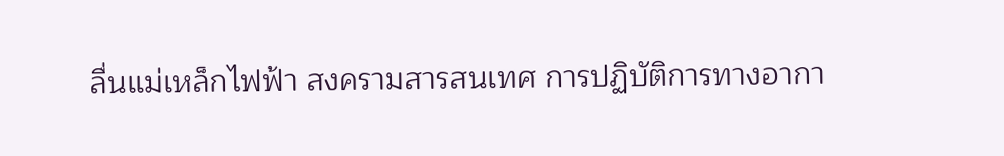ลื่นแม่เหล็กไฟฟ้า สงครามสารสนเทศ การปฏิบัติการทางอากา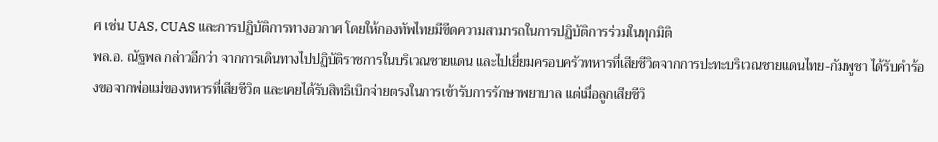ศ เช่น UAS, CUAS และการปฏิบัติการทางอวกาศ โดยให้กองทัพไทยมีขีดความสามารถในการปฏิบัติการร่วมในทุกมิติ
พล.อ. ณัฐพล กล่าวอีกว่า จากการเดินทางไปปฏิบัติราชการในบริเวณชายแดน และไปเยี่ยมครอบครัวทหารที่เสียชีวิตจากการปะทะบริเวณชายแดนไทย-กัมพูชา ได้รับคำร้องขอจากพ่อแม่ของทหารที่เสียชีวิต และเคยได้รับสิทธิเบิกจ่ายตรงในการเข้ารับการรักษาพยาบาล แต่เมื่อลูกเสียชีวิ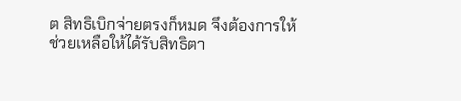ต สิทธิเบิกจ่ายตรงก็หมด จึงต้องการให้ช่วยเหลือให้ได้รับสิทธิตา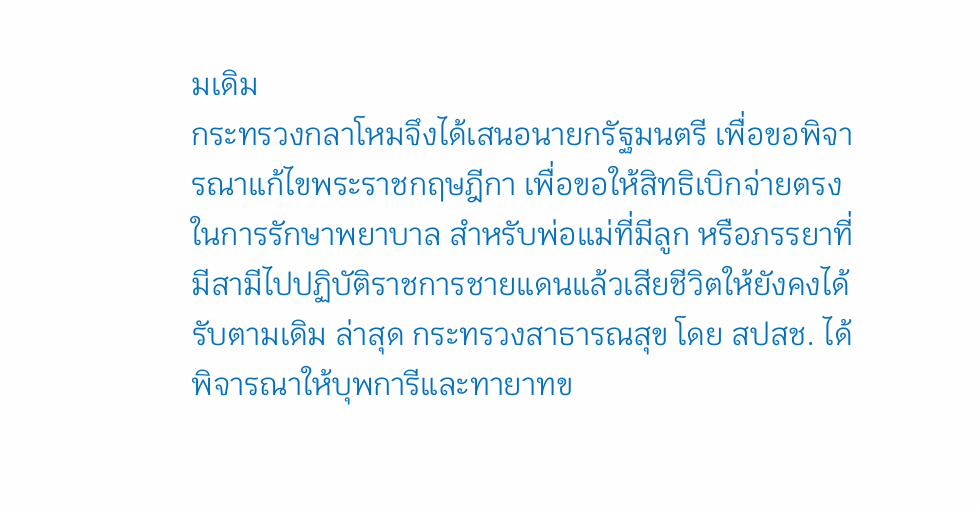มเดิม
กระทรวงกลาโหมจึงได้เสนอนายกรัฐมนตรี เพื่อขอพิจารณาแก้ไขพระราชกฤษฎีกา เพื่อขอให้สิทธิเบิกจ่ายตรงในการรักษาพยาบาล สำหรับพ่อแม่ที่มีลูก หรือภรรยาที่มีสามีไปปฏิบัติราชการชายแดนแล้วเสียชีวิตให้ยังคงได้รับตามเดิม ล่าสุด กระทรวงสาธารณสุข โดย สปสช. ได้พิจารณาให้บุพการีและทายาทข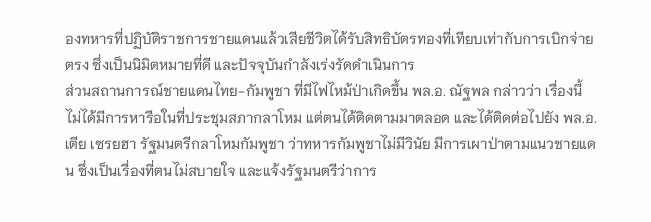องทหารที่ปฏิบัติราชการชายแดนแล้วเสียชีวิตได้รับสิทธิบัตรทองที่เทียบเท่ากับการเบิกจ่ายตรง ซึ่งเป็นนิมิตหมายที่ดี และปัจจุบันกำลังเร่งรัดดำเนินการ
ส่วนสถานการณ์ชายแดนไทย-กัมพูชา ที่มีไฟไหม้ป่าเกิดขึ้น พล.อ. ณัฐพล กล่าวว่า เรื่องนี้ไม่ได้มีการหารือในที่ประชุมสภากลาโหม แต่ตนได้ติดตามมาตลอด และได้ติดต่อไปยัง พล.อ. เตีย เซรยฮา รัฐมนตรีกลาโหมกัมพูชา ว่าทหารกัมพูชาไม่มีวินัย มีการเผาป่าตามแนวชายแดน ซึ่งเป็นเรื่องที่ตนไม่สบายใจ และแจ้งรัฐมนตรีว่าการ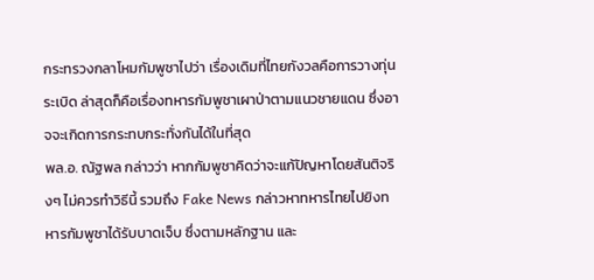กระทรวงกลาโหมกัมพูชาไปว่า เรื่องเดิมที่ไทยกังวลคือการวางทุ่นระเบิด ล่าสุดก็คือเรื่องทหารกัมพูชาเผาป่าตามแนวชายแดน ซึ่งอาจจะเกิดการกระทบกระทั่งกันได้ในที่สุด
พล.อ. ณัฐพล กล่าวว่า หากกัมพูชาคิดว่าจะแก้ปัญหาโดยสันติจริงๆ ไม่ควรทำวิธีนี้ รวมถึง Fake News กล่าวหาทหารไทยไปยิงทหารกัมพูชาได้รับบาดเจ็บ ซึ่งตามหลักฐาน และ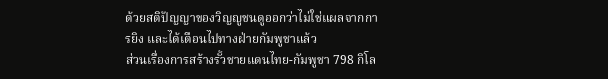ด้วยสติปัญญาของวิญญูชนดูออกว่าไม่ใช่แผลจากการยิง และได้เตือนไปทางฝ่ายกัมพูชาแล้ว
ส่วนเรื่องการสร้างรั้วชายแดนไทย-กัมพูชา 798 กิโล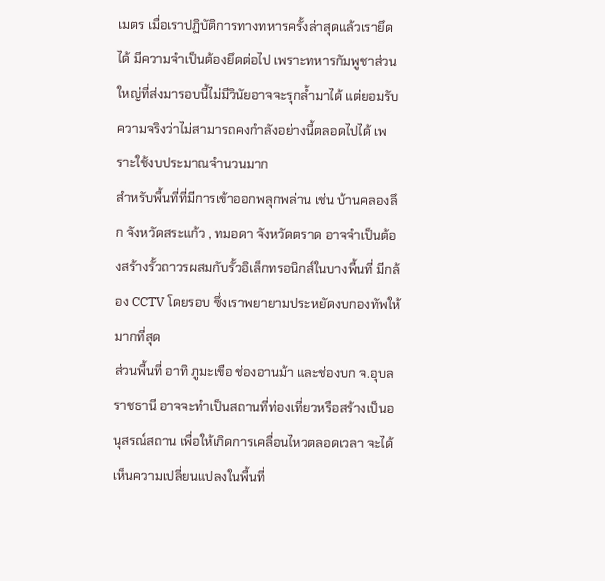เมตร เมื่อเราปฏิบัติการทางทหารครั้งล่าสุดแล้วเรายึดได้ มีความจำเป็นต้องยึดต่อไป เพราะทหารกัมพูชาส่วนใหญ่ที่ส่งมารอบนี้ไม่มีวินัยอาจจะรุกล้ำมาได้ แต่ยอมรับความจริงว่าไม่สามารถคงกำลังอย่างนี้ตลอดไปได้ เพราะใช้งบประมาณจำนวนมาก
สำหรับพื้นที่ที่มีการเข้าออกพลุกพล่าน เช่น บ้านคลองลึก จังหวัดสระแก้ว , ทมอดา จังหวัดตราด อาจจำเป็นต้องสร้างรั้วถาวรผสมกับรั้วอิเล็กทรอนิกส์ในบางพื้นที่ มีกล้อง CCTV โดยรอบ ซึ่งเราพยายามประหยัดงบกองทัพให้มากที่สุด
ส่วนพื้นที่ อาทิ ภูมะเขือ ช่องอานม้า และช่องบก จ.อุบลราชธานี อาจจะทำเป็นสถานที่ท่องเที่ยวหรือสร้างเป็นอนุสรณ์สถาน เพื่อให้เกิดการเคลื่อนไหวตลอดเวลา จะได้เห็นความเปลี่ยนแปลงในพื้นที่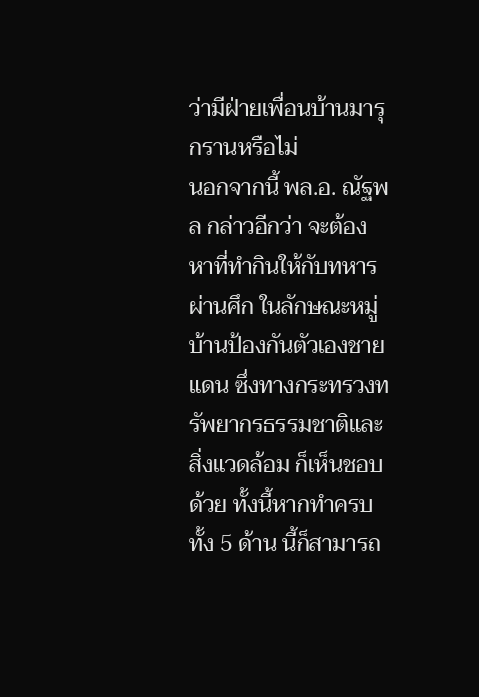ว่ามีฝ่ายเพื่อนบ้านมารุกรานหรือไม่
นอกจากนี้ พล.อ. ณัฐพล กล่าวอีกว่า จะต้องหาที่ทำกินให้กับทหารผ่านศึก ในลักษณะหมู่บ้านป้องกันตัวเองชายแดน ซึ่งทางกระทรวงทรัพยากรธรรมชาติและสิ่งแวดล้อม ก็เห็นชอบด้วย ทั้งนี้หากทำครบทั้ง 5 ด้าน นี้ก็สามารถ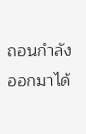ถอนกำลังออกมาได้